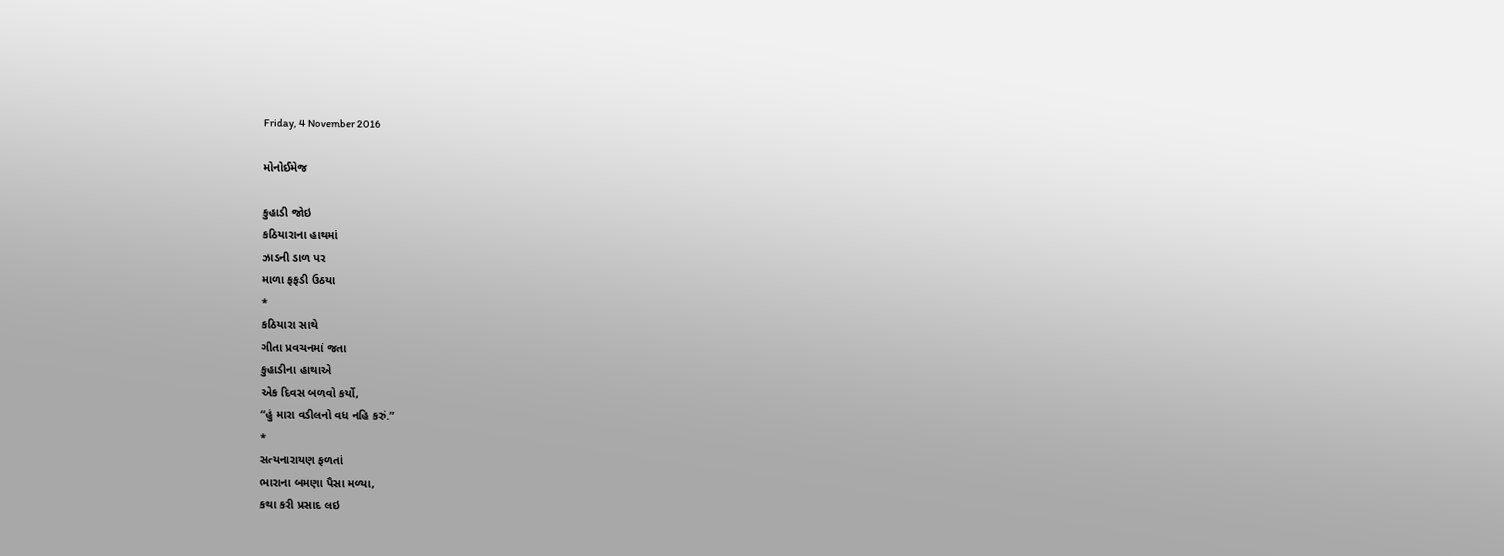Friday, 4 November 2016

મોનોઈમેજ

કુહાડી જોઇ
કઠિયારાના હાથમાં
ઝાડની ડાળ પર
માળા ફફડી ઉઠયા
*
કઠિયારા સાથે
ગીતા પ્રવચનમાં જતા
કુહાડીના હાથાએ
એક દિવસ બળવો કર્યો,
“હું મારા વડીલનો વધ નહિ કરું.”
*
સત્યનારાયણ ફળતાં
ભારાના બમણા પૈસા મળ્યા,
કથા કરી પ્રસાદ લઇ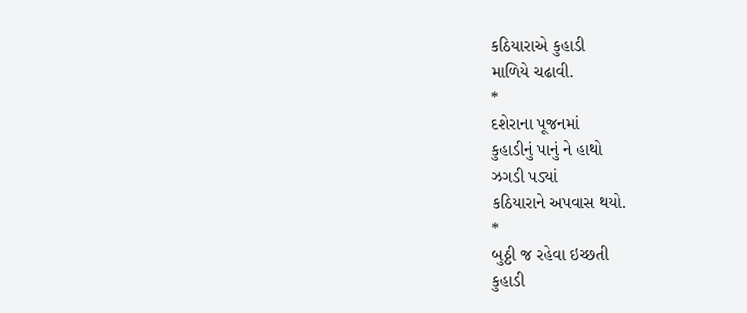કઠિયારાએ કુહાડી
માળિયે ચઢાવી.
*
દશેરાના પૂજનમાં
કુહાડીનું પાનું ને હાથો
ઝગડી પડ્યાં
કઠિયારાને અપવાસ થયો.
*
બુઠ્ઠી જ રહેવા ઇચ્છતી
કુહાડી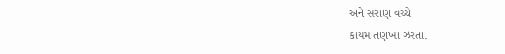અને સરાણ વચ્ચે
કાયમ તણખા ઝરતા.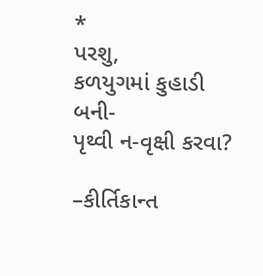*
પરશુ,
કળયુગમાં કુહાડી બની-
પૃથ્વી ન-વૃક્ષી કરવા?

–કીર્તિકાન્ત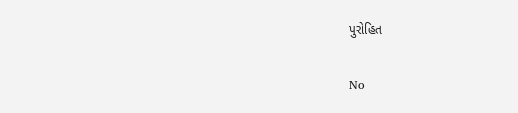પુરોહિત

No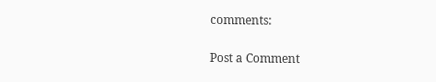comments:

Post a Comment